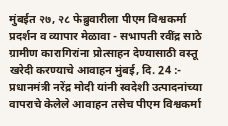मुंबईत २७, २८ फेब्रुवारीला पीएम विश्वकर्मा प्रदर्शन व व्यापार मेळावा - सभापती रवींद्र साठे
ग्रामीण कारागिरांना प्रोत्साहन देण्यासाठी वस्तू खरेदी करण्याचे आवाहन मुंबई, दि. 24 :- प्रधानमंत्री नरेंद्र मोदी यांनी स्वदेशी उत्पादनांच्या वापराचे केलेले आवाहन तसेच पीएम विश्वकर्मा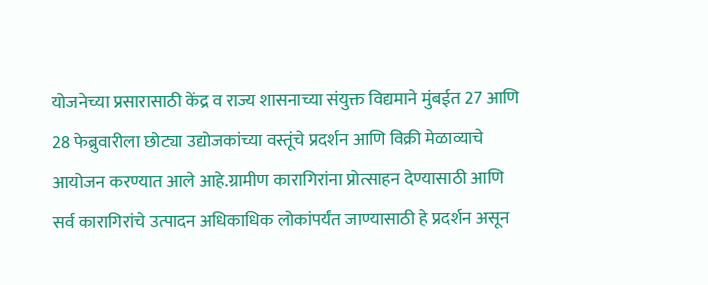योजनेच्या प्रसारासाठी केंद्र व राज्य शासनाच्या संयुक्त विद्यमाने मुंबईत 27 आणि 28 फेब्रुवारीला छोट्या उद्योजकांच्या वस्तूंचे प्रदर्शन आणि विक्री मेळाव्याचे आयोजन करण्यात आले आहे.ग्रामीण कारागिरांना प्रोत्साहन देण्यासाठी आणि सर्व कारागिरांचे उत्पादन अधिकाधिक लोकांपर्यंत जाण्यासाठी हे प्रदर्शन असून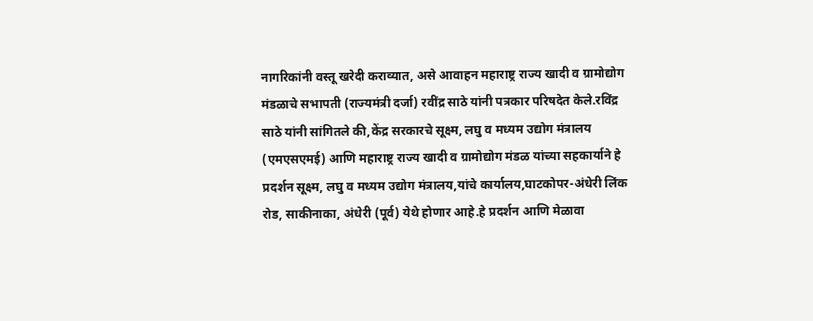नागरिकांनी वस्तू खरेदी कराव्यात, असे आवाहन महाराष्ट्र राज्य खादी व ग्रामोद्योग मंडळाचे सभापती (राज्यमंत्री दर्जा) रवींद्र साठे यांनी पत्रकार परिषदेत केले.रविंद्र साठे यांनी सांगितले की,केंद्र सरकारचे सूक्ष्म, लघु व मध्यम उद्योग मंत्रालय (एमएसएमई) आणि महाराष्ट्र राज्य खादी व ग्रामोद्योग मंडळ यांच्या सहकार्याने हे प्रदर्शन सूक्ष्म, लघु व मध्यम उद्योग मंत्रालय,यांचे कार्यालय,घाटकोपर-अंधेरी लिंक रोड, साकीनाका, अंधेरी (पूर्व) येथे होणार आहे.हे प्रदर्शन आणि मेळावा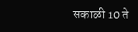सकाळी 10 ते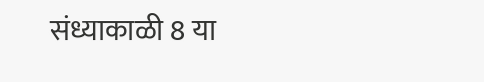संध्याकाळी 8 या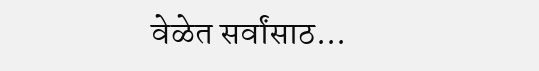वेळेत सर्वांसाठ...